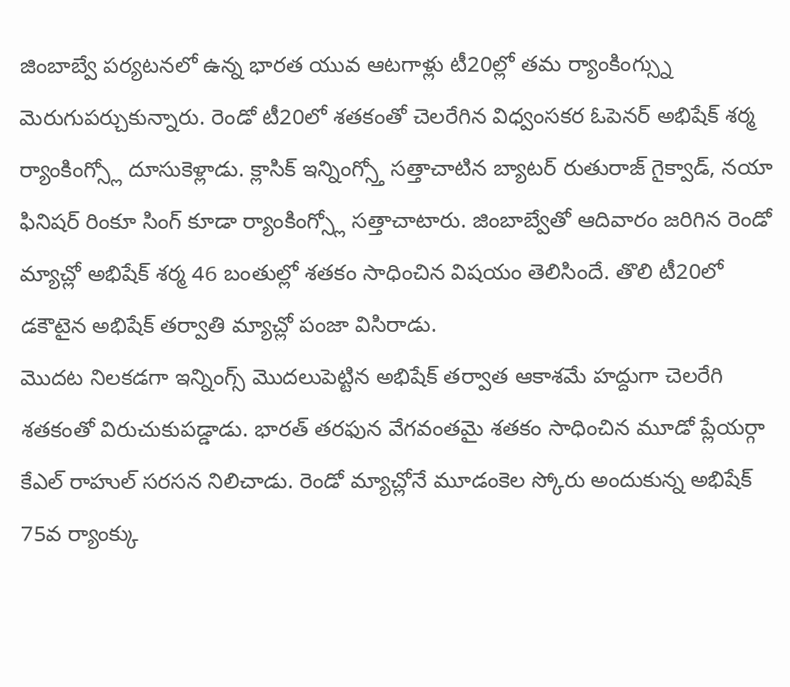జింబాబ్వే పర్యటనలో ఉన్న భారత యువ ఆటగాళ్లు టీ20ల్లో తమ ర్యాంకింగ్స్ను మెరుగుపర్చుకున్నారు. రెండో టీ20లో శతకంతో చెలరేగిన విధ్వంసకర ఓపెనర్ అభిషేక్ శర్మ ర్యాంకింగ్స్లో దూసుకెళ్లాడు. క్లాసిక్ ఇన్నింగ్స్తో సత్తాచాటిన బ్యాటర్ రుతురాజ్ గైక్వాడ్, నయా ఫినిషర్ రింకూ సింగ్ కూడా ర్యాంకింగ్స్లో సత్తాచాటారు. జింబాబ్వేతో ఆదివారం జరిగిన రెండో మ్యాచ్లో అభిషేక్ శర్మ 46 బంతుల్లో శతకం సాధించిన విషయం తెలిసిందే. తొలి టీ20లో డకౌటైన అభిషేక్ తర్వాతి మ్యాచ్లో పంజా విసిరాడు.
మొదట నిలకడగా ఇన్నింగ్స్ మొదలుపెట్టిన అభిషేక్ తర్వాత ఆకాశమే హద్దుగా చెలరేగి శతకంతో విరుచుకుపడ్డాడు. భారత్ తరఫున వేగవంతమై శతకం సాధించిన మూడో ప్లేయర్గా కేఎల్ రాహుల్ సరసన నిలిచాడు. రెండో మ్యాచ్లోనే మూడంకెల స్కోరు అందుకున్న అభిషేక్ 75వ ర్యాంక్కు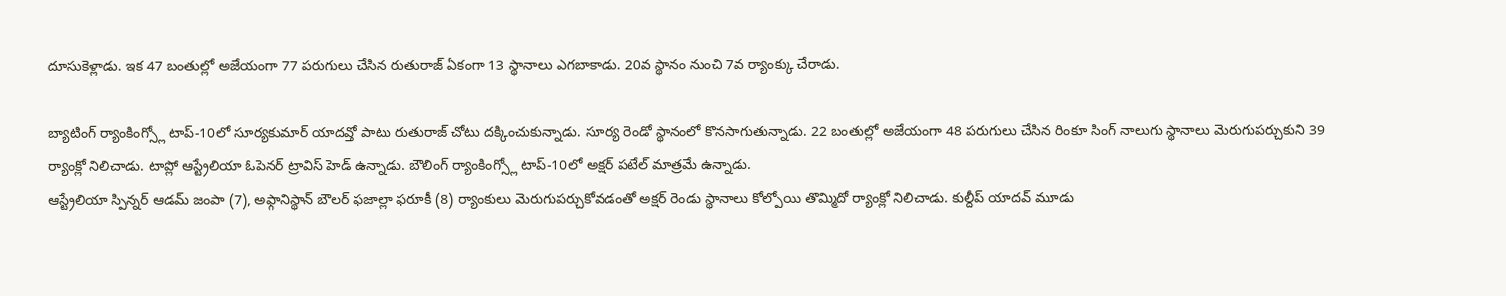దూసుకెళ్లాడు. ఇక 47 బంతుల్లో అజేయంగా 77 పరుగులు చేసిన రుతురాజ్ ఏకంగా 13 స్థానాలు ఎగబాకాడు. 20వ స్థానం నుంచి 7వ ర్యాంక్కు చేరాడు.

బ్యాటింగ్ ర్యాంకింగ్స్లో టాప్-10లో సూర్యకుమార్ యాదవ్తో పాటు రుతురాజ్ చోటు దక్కించుకున్నాడు. సూర్య రెండో స్థానంలో కొనసాగుతున్నాడు. 22 బంతుల్లో అజేయంగా 48 పరుగులు చేసిన రింకూ సింగ్ నాలుగు స్థానాలు మెరుగుపర్చుకుని 39 ర్యాంక్లో నిలిచాడు. టాప్లో ఆస్ట్రేలియా ఓపెనర్ ట్రావిస్ హెడ్ ఉన్నాడు. బౌలింగ్ ర్యాంకింగ్స్లో టాప్-10లో అక్షర్ పటేల్ మాత్రమే ఉన్నాడు.
ఆస్ట్రేలియా స్పిన్నర్ ఆడమ్ జంపా (7), అఫ్గానిస్థాన్ బౌలర్ ఫజాల్లా ఫరూకీ (8) ర్యాంకులు మెరుగుపర్చుకోవడంతో అక్షర్ రెండు స్థానాలు కోల్పోయి తొమ్మిదో ర్యాంక్లో నిలిచాడు. కుల్దీప్ యాదవ్ మూడు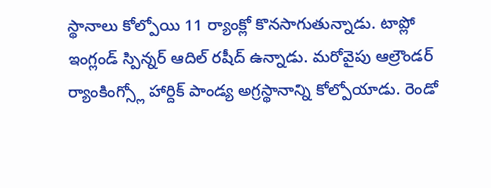స్థానాలు కోల్పోయి 11 ర్యాంక్లో కొనసాగుతున్నాడు. టాప్లో ఇంగ్లండ్ స్పిన్నర్ ఆదిల్ రషీద్ ఉన్నాడు. మరోవైపు ఆల్రౌండర్ ర్యాంకింగ్స్లో హార్దిక్ పాండ్య అగ్రస్థానాన్ని కోల్పోయాడు. రెండో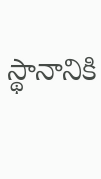స్థానానికి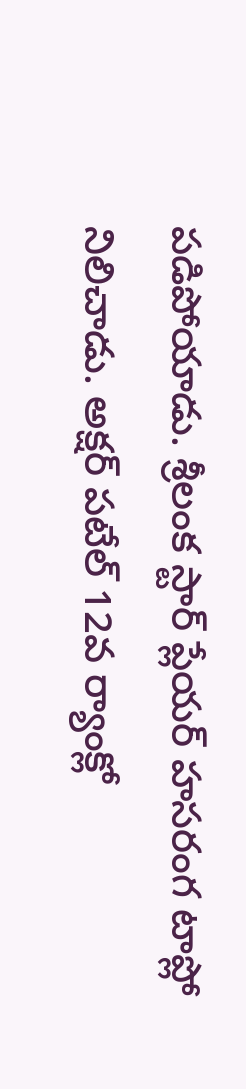పడిపోయాడు. శ్రీలంక స్టార్ ప్లేయర్ హసరంగ టాప్లో నిలిచాడు. అక్షర్ పటేల్ 12వ ర్యాంక్లో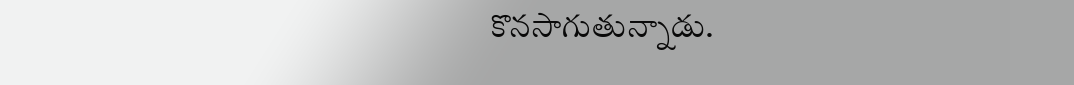కొనసాగుతున్నాడు.